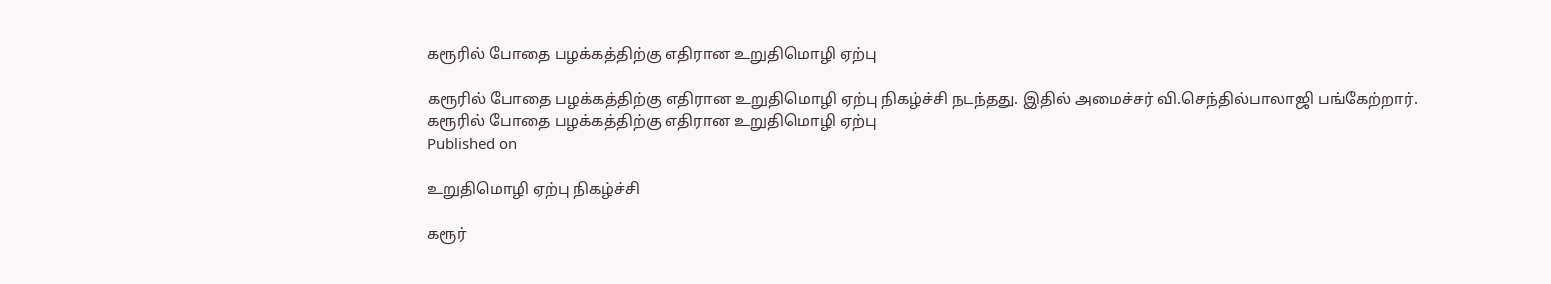கரூரில் போதை பழக்கத்திற்கு எதிரான உறுதிமொழி ஏற்பு

கரூரில் போதை பழக்கத்திற்கு எதிரான உறுதிமொழி ஏற்பு நிகழ்ச்சி நடந்தது. இதில் அமைச்சர் வி.செந்தில்பாலாஜி பங்கேற்றார்.
கரூரில் போதை பழக்கத்திற்கு எதிரான உறுதிமொழி ஏற்பு
Published on

உறுதிமொழி ஏற்பு நிகழ்ச்சி

கரூர்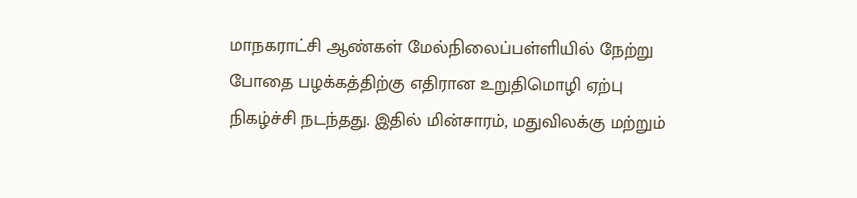மாநகராட்சி ஆண்கள் மேல்நிலைப்பள்ளியில் நேற்று போதை பழக்கத்திற்கு எதிரான உறுதிமொழி ஏற்பு நிகழ்ச்சி நடந்தது. இதில் மின்சாரம், மதுவிலக்கு மற்றும்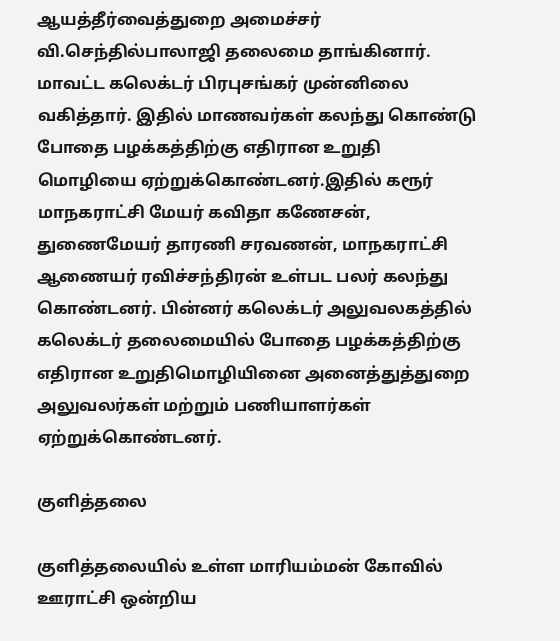ஆயத்தீர்வைத்துறை அமைச்சர் வி.செந்தில்பாலாஜி தலைமை தாங்கினார். மாவட்ட கலெக்டர் பிரபுசங்கர் முன்னிலை வகித்தார். இதில் மாணவர்கள் கலந்து கொண்டு போதை பழக்கத்திற்கு எதிரான உறுதி மொழியை ஏற்றுக்கொண்டனர்.இதில் கரூர் மாநகராட்சி மேயர் கவிதா கணேசன், துணைமேயர் தாரணி சரவணன், மாநகராட்சி ஆணையர் ரவிச்சந்திரன் உள்பட பலர் கலந்து கொண்டனர். பின்னர் கலெக்டர் அலுவலகத்தில் கலெக்டர் தலைமையில் போதை பழக்கத்திற்கு எதிரான உறுதிமொழியினை அனைத்துத்துறை அலுவலர்கள் மற்றும் பணியாளர்கள் ஏற்றுக்கொண்டனர்.

குளித்தலை

குளித்தலையில் உள்ள மாரியம்மன் கோவில் ஊராட்சி ஒன்றிய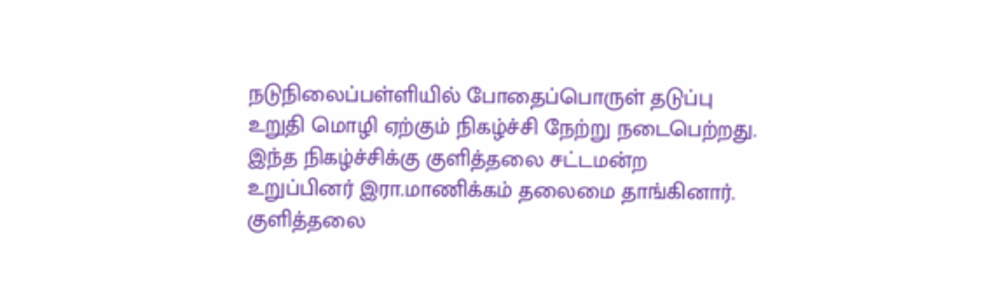நடுநிலைப்பள்ளியில் போதைப்பொருள் தடுப்பு உறுதி மொழி ஏற்கும் நிகழ்ச்சி நேற்று நடைபெற்றது. இந்த நிகழ்ச்சிக்கு குளித்தலை சட்டமன்ற உறுப்பினர் இரா.மாணிக்கம் தலைமை தாங்கினார். குளித்தலை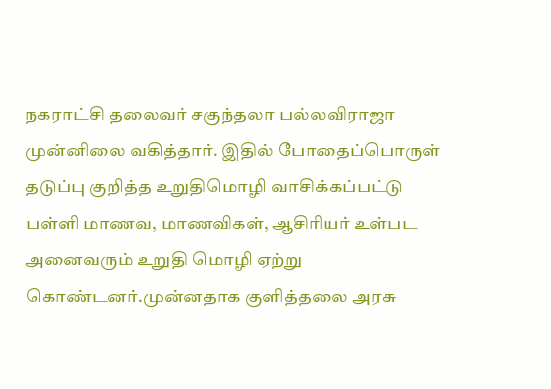நகராட்சி தலைவர் சகுந்தலா பல்லவிராஜா முன்னிலை வகித்தார். இதில் போதைப்பொருள் தடுப்பு குறித்த உறுதிமொழி வாசிக்கப்பட்டு பள்ளி மாணவ, மாணவிகள், ஆசிரியர் உள்பட அனைவரும் உறுதி மொழி ஏற்று கொண்டனர்.முன்னதாக குளித்தலை அரசு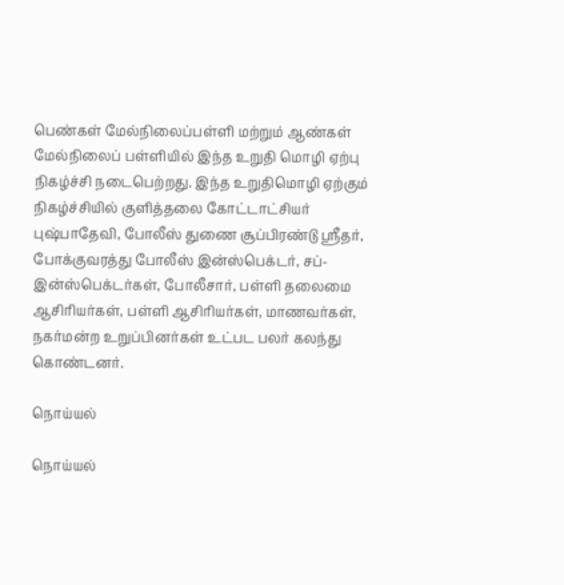பெண்கள் மேல்நிலைப்பள்ளி மற்றும் ஆண்கள் மேல்நிலைப் பள்ளியில் இந்த உறுதி மொழி ஏற்பு நிகழ்ச்சி நடைபெற்றது. இந்த உறுதிமொழி ஏற்கும் நிகழ்ச்சியில் குளித்தலை கோட்டாட்சியர் புஷ்பாதேவி, போலீஸ் துணை சூப்பிரண்டு ஸ்ரீதர், போக்குவரத்து போலீஸ் இன்ஸ்பெக்டர், சப்-இன்ஸ்பெக்டர்கள், போலீசார், பள்ளி தலைமை ஆசிரியர்கள், பள்ளி ஆசிரியர்கள், மாணவர்கள், நகர்மன்ற உறுப்பினர்கள் உட்பட பலர் கலந்து கொண்டனர்.

நொய்யல்

நொய்யல்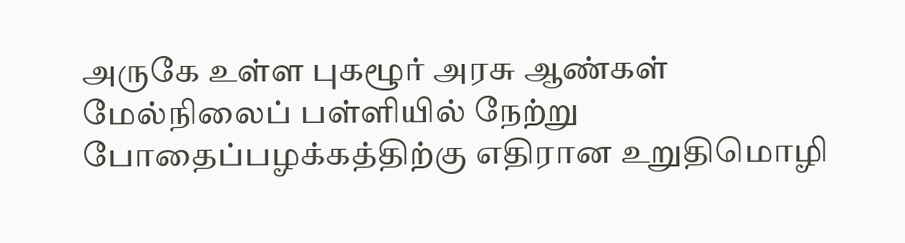அருகே உள்ள புகழூர் அரசு ஆண்கள் மேல்நிலைப் பள்ளியில் நேற்று போதைப்பழக்கத்திற்கு எதிரான உறுதிமொழி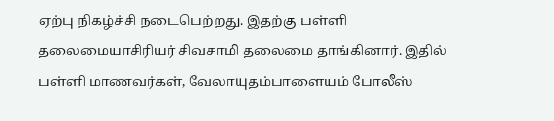ஏற்பு நிகழ்ச்சி நடைபெற்றது. இதற்கு பள்ளி தலைமையாசிரியர் சிவசாமி தலைமை தாங்கினார். இதில் பள்ளி மாணவர்கள், வேலாயுதம்பாளையம் போலீஸ்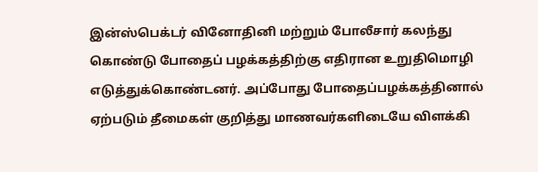இன்ஸ்பெக்டர் வினோதினி மற்றும் போலீசார் கலந்து கொண்டு போதைப் பழக்கத்திற்கு எதிரான உறுதிமொழி எடுத்துக்கொண்டனர். அப்போது போதைப்பழக்கத்தினால் ஏற்படும் தீமைகள் குறித்து மாணவர்களிடையே விளக்கி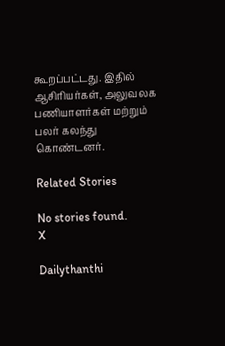கூறப்பட்டது. இதில் ஆசிரியர்கள், அலுவலக பணியாளர்கள் மற்றும் பலர் கலந்து கொண்டனர்.

Related Stories

No stories found.
X

Dailythanthi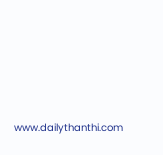www.dailythanthi.com